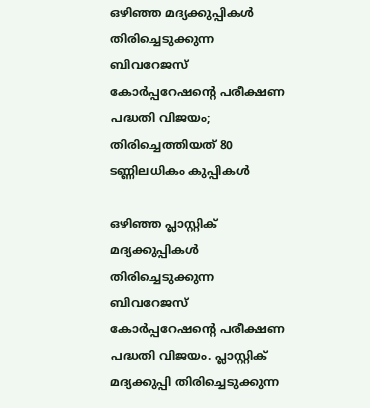ഒഴിഞ്ഞ മദ്യക്കുപ്പികള്‍ തിരിച്ചെടുക്കുന്ന ബിവറേജസ് കോര്‍പ്പറേഷന്റെ പരീക്ഷണ പദ്ധതി വിജയം; തിരിച്ചെത്തിയത് 80 ടണ്ണിലധികം കുപ്പികള്‍

ഒഴിഞ്ഞ പ്ലാസ്റ്റിക് മദ്യക്കുപ്പികള്‍ തിരിച്ചെടുക്കുന്ന ബിവറേജസ് കോര്‍പ്പറേഷന്റെ പരീക്ഷണ പദ്ധതി വിജയം. പ്ലാസ്റ്റിക് മദ്യക്കുപ്പി തിരിച്ചെടുക്കുന്ന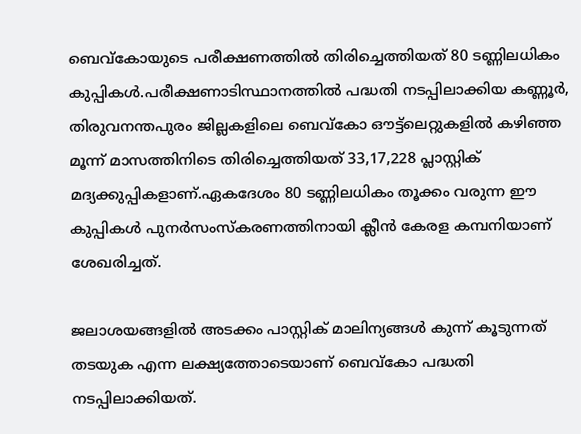ബെവ്‌കോയുടെ പരീക്ഷണത്തിൽ തിരിച്ചെത്തിയത് 80 ടണ്ണിലധികം കുപ്പികള്‍.പരീക്ഷണാടിസ്ഥാനത്തില്‍ പദ്ധതി നടപ്പിലാക്കിയ കണ്ണൂര്‍, തിരുവനന്തപുരം ജില്ലകളിലെ ബെവ്‌കോ ഔട്ട്‌ലെറ്റുകളില്‍ കഴിഞ്ഞ മൂന്ന് മാസത്തിനിടെ തിരിച്ചെത്തിയത് 33,17,228 പ്ലാസ്റ്റിക് മദ്യക്കുപ്പികളാണ്.ഏകദേശം 80 ടണ്ണിലധികം തൂക്കം വരുന്ന ഈ കുപ്പികള്‍ പുനര്‍സംസ്‌കരണത്തിനായി ക്ലീന്‍ കേരള കമ്പനിയാണ് ശേഖരിച്ചത്.

ജലാശയങ്ങളില്‍ അടക്കം പാസ്റ്റിക് മാലിന്യങ്ങള്‍ കുന്ന് കൂടുന്നത് തടയുക എന്ന ലക്ഷ്യത്തോടെയാണ് ബെവ്‌കോ പദ്ധതി നടപ്പിലാക്കിയത്.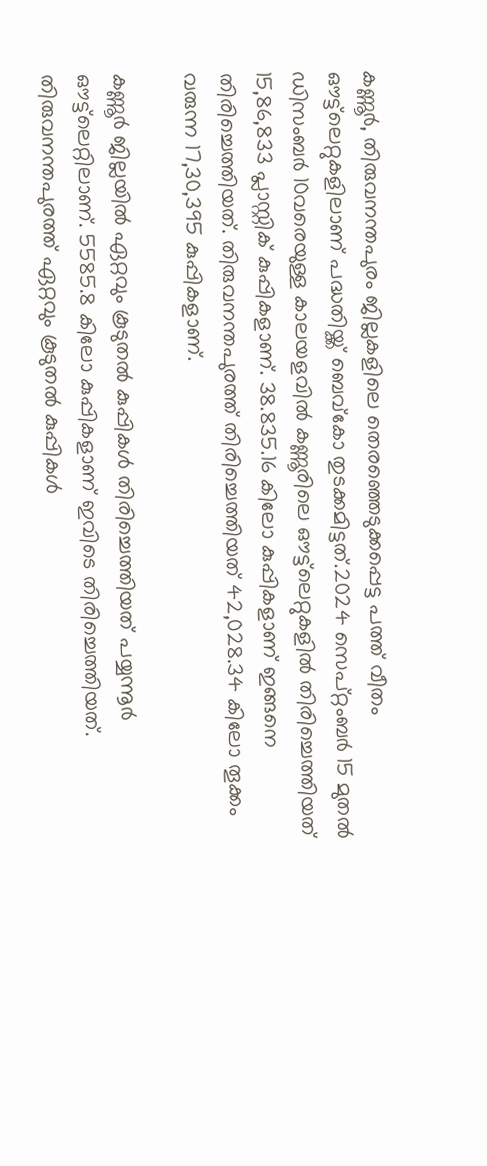കണ്ണൂര്‍, തിരുവനന്തപുരം ജില്ലകളിലെ തെരഞ്ഞെടുക്കപ്പെട്ട പത്ത് വീതം ഔട്ട്‌ലെറ്റുകളിലാണ് പദ്ധതിയ്ക്ക് ബെവ്‌കോ തുടക്കമിട്ടത്.2024 സെപ്റ്റംബര്‍ 15 മുതല്‍ ഡിസംബര്‍ 10വരെയുള്ള കാലയളവില്‍ കണ്ണൂരിലെ ഔട്ട്‌ലെറ്റുകളില്‍ തിരിച്ചെത്തിയത് 15,86,833 പ്ലാസ്റ്റിക് കുപ്പികളാണ്. 38.835.16 കിലോ കുപ്പികളാണ് ഇങ്ങനെ തിരിച്ചെത്തിയത്. തിരുവനന്തപുരത്ത് തിരിച്ചെത്തിയത് 42,028.34 കിലോ തൂക്കം വരുന്ന 17,30,395 കുപ്പികളാണ്.

കണ്ണൂര്‍ ജില്ലയില്‍ ഏറ്റവും കൂടുതല്‍ കുപ്പികള്‍ തിരിച്ചെത്തിയത് പയ്യന്നൂര്‍ ഔട്ട്‌ലെറ്റിലാണ്. 5585.8 കിലോ കുപ്പികളാണ് ഇവിടെ തിരിച്ചെത്തിയത്. തിരുവനന്തപുരത്ത് ഏറ്റവും കൂടുതല്‍ കുപ്പികള്‍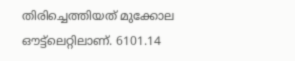തിരിച്ചെത്തിയത് മുക്കോല ഔട്ട്‌ലെറ്റിലാണ്. 6101.14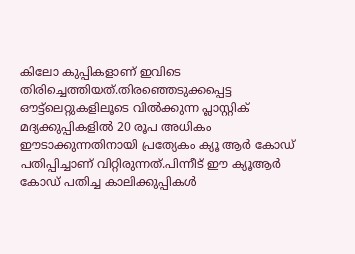കിലോ കുപ്പികളാണ് ഇവിടെ തിരിച്ചെത്തിയത്.തിരഞ്ഞെടുക്കപ്പെട്ട ഔട്ട്‌ലെറ്റുകളിലൂടെ വില്‍ക്കുന്ന പ്ലാസ്റ്റിക് മദ്യക്കുപ്പികളില്‍ 20 രൂപ അധികം ഈടാക്കുന്നതിനായി പ്രത്യേകം ക്യൂ ആര്‍ കോഡ് പതിപ്പിച്ചാണ് വിറ്റിരുന്നത്.പിന്നീട് ഈ ക്യൂആര്‍ കോഡ് പതിച്ച കാലിക്കുപ്പികള്‍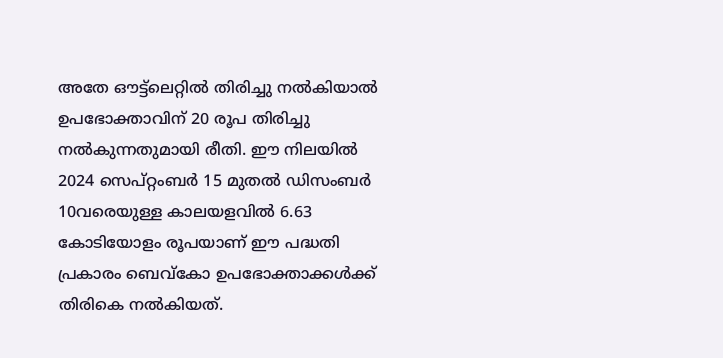അതേ ഔട്ട്‌ലെറ്റില്‍ തിരിച്ചു നല്‍കിയാല്‍ ഉപഭോക്താവിന് 20 രൂപ തിരിച്ചു നല്‍കുന്നതുമായി രീതി. ഈ നിലയില്‍ 2024 സെപ്റ്റംബര്‍ 15 മുതല്‍ ഡിസംബര്‍ 10വരെയുള്ള കാലയളവില്‍ 6.63 കോടിയോളം രൂപയാണ് ഈ പദ്ധതി പ്രകാരം ബെവ്‌കോ ഉപഭോക്താക്കള്‍ക്ക് തിരികെ നല്‍കിയത്.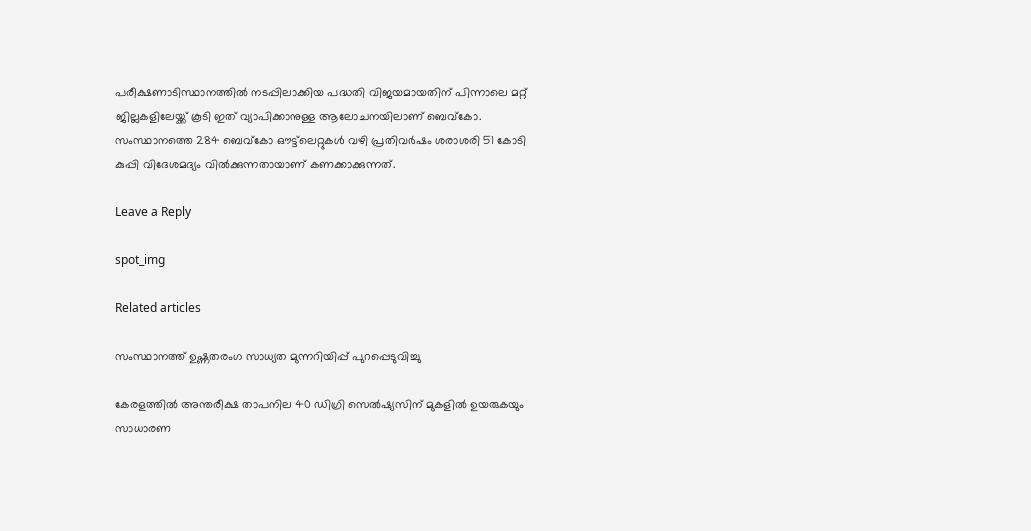പരീക്ഷണാടിസ്ഥാനത്തില്‍ നടപ്പിലാക്കിയ പദ്ധതി വിജയമായതിന് പിന്നാലെ മറ്റ് ജില്ലകളിലേയ്ക്ക് കൂടി ഇത് വ്യാപിക്കാനുള്ള ആലോചനയിലാണ് ബെവ്‌കോ. സംസ്ഥാനത്തെ 284 ബെവ്‌കോ ഔട്ട്‌ലെറ്റുകള്‍ വഴി പ്രതിവര്‍ഷം ശരാശരി 51 കോടി കുപ്പി വിദേശമദ്യം വില്‍ക്കുന്നതായാണ് കണക്കാക്കുന്നത്.

Leave a Reply

spot_img

Related articles

സംസ്ഥാനത്ത് ഉഷ്ണതരംഗ സാധ്യത മുന്നറിയിപ്പ് പുറപ്പെടുവിച്ചു

കേരളത്തിൽ അന്തരീക്ഷ താപനില 40 ഡിഗ്രി സെൽഷ്യസിന് മുകളിൽ ഉയരുകയും സാധാരണ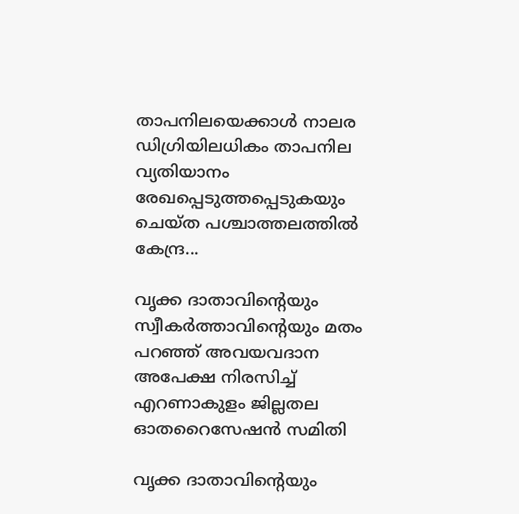താപനിലയെക്കാൾ നാലര ഡിഗ്രിയിലധികം താപനില വ്യതിയാനം രേഖപ്പെടുത്തപ്പെടുകയും ചെയ്ത പശ്ചാത്തലത്തിൽ കേന്ദ്ര...

വൃക്ക ദാതാവിന്‍റെയും സ്വീകർത്താവിന്‍റെയും മതം പറഞ്ഞ് അവയവദാന അപേക്ഷ നിരസിച്ച് എറണാകുളം ജില്ലതല ഓതറൈസേഷൻ സമിതി

വൃക്ക ദാതാവിന്‍റെയും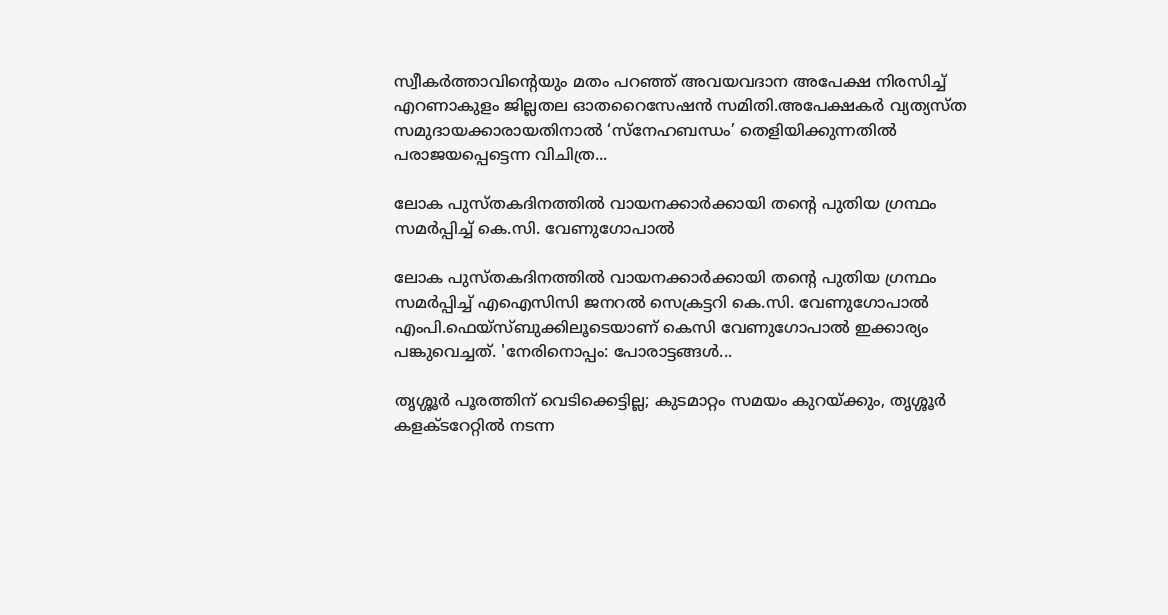സ്വീകർത്താവിന്‍റെയും മതം പറഞ്ഞ് അവയവദാന അപേക്ഷ നിരസിച്ച് എറണാകുളം ജില്ലതല ഓതറൈസേഷൻ സമിതി.അപേക്ഷകർ വ്യത്യസ്ത സമുദായക്കാരായതിനാൽ ‘സ്നേഹബന്ധം’ തെളിയിക്കുന്നതിൽ പരാജയപ്പെട്ടെന്ന വിചിത്ര...

ലോക പുസ്തകദിനത്തില്‍ വായനക്കാര്‍ക്കായി തന്റെ പുതിയ ഗ്രന്ഥം സമര്‍പ്പിച്ച് കെ.സി. വേണുഗോപാല്‍

ലോക പുസ്തകദിനത്തില്‍ വായനക്കാര്‍ക്കായി തന്റെ പുതിയ ഗ്രന്ഥം സമര്‍പ്പിച്ച് എഐസിസി ജനറല്‍ സെക്രട്ടറി കെ.സി. വേണുഗോപാല്‍ എംപി.ഫെയ്‌സ്ബുക്കിലൂടെയാണ് കെസി വേണുഗോപാല്‍ ഇക്കാര്യം പങ്കുവെച്ചത്. 'നേരിനൊപ്പം: പോരാട്ടങ്ങള്‍...

തൃശ്ശൂർ പൂരത്തിന് വെടിക്കെട്ടില്ല; കുടമാറ്റം സമയം കുറയ്ക്കും, തൃശ്ശൂർ കളക്ടറേറ്റിൽ നടന്ന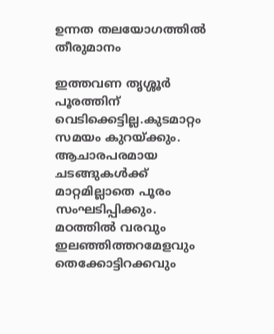ഉന്നത തലയോഗത്തിൽ തീരുമാനം

ഇത്തവണ തൃശ്ശൂർ പൂരത്തിന് വെടിക്കെട്ടില്ല.കുടമാറ്റം സമയം കുറയ്ക്കും. ആചാരപരമായ ചടങ്ങുകൾക്ക് മാറ്റമില്ലാതെ പൂരം സംഘടിപ്പിക്കും. മഠത്തിൽ വരവും ഇലഞ്ഞിത്തറമേളവും തെക്കോട്ടിറക്കവും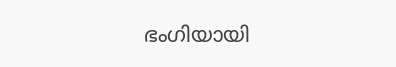ഭംഗിയായി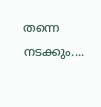തന്നെ നടക്കും....